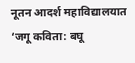नूतन आदर्श महाविद्यालयात ‘जगू कविता: बघू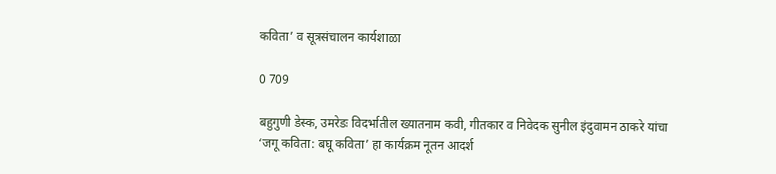कविता’ व सूत्रसंचालन कार्यशाळा

0 709

बहुगुणी डेस्क, उमरेडः विदर्भातील ख्यातनाम कवी, गीतकार व निवेदक सुनील इंदुवामन ठाकरे यांचा ‘जगू कविता: बघू कविता’ हा कार्यक्रम नूतन आदर्श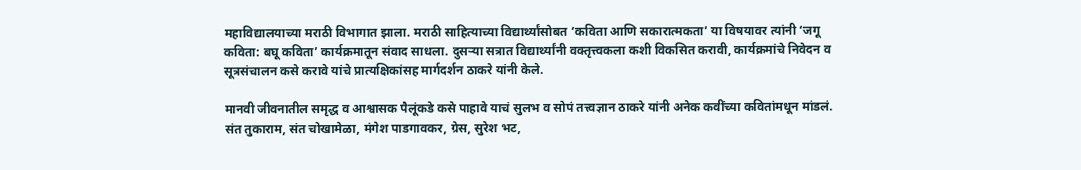महाविद्यालयाच्या मराठी विभागात झाला. मराठी साहित्याच्या विद्यार्थ्यांसोबत ‘कविता आणि सकारात्मकता’ या विषयावर त्यांनी ‘जगू कविता: बघू कविता’ कार्यक्रमातून संवाद साधला. दुसऱ्या सत्रात विद्यार्थ्यांनी वक्तृत्त्वकला कशी विकसित करावी, कार्यक्रमांचे निवेदन व सूत्रसंचालन कसे करावे यांचे प्रात्यक्षिकांसह मार्गदर्शन ठाकरे यांनी केले.

मानवी जीवनातील समृद्ध व आश्वासक पैलूंकडे कसे पाहावे याचं सुलभ व सोपं तत्त्वज्ञान ठाकरे यांनी अनेक कवींच्या कवितांमधून मांडलं. संत तुकाराम, संत चोखामेळा, मंगेश पाडगावकर, ग्रेस, सुरेश भट,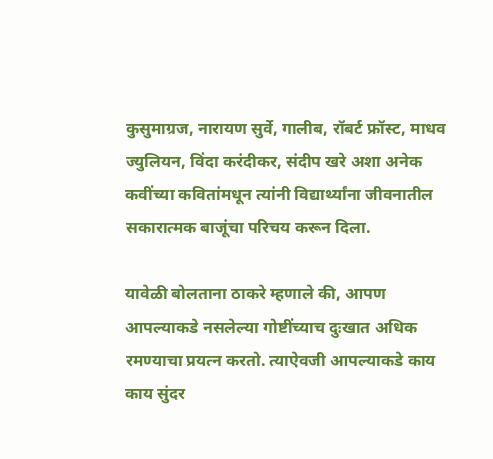कुसुमाग्रज, नारायण सुर्वे, गालीब, रॉबर्ट फ्रॉस्ट, माधव ज्युलियन, विंदा करंदीकर, संदीप खरे अशा अनेक कवींच्या कवितांमधून त्यांनी विद्यार्थ्यांना जीवनातील सकारात्मक बाजूंचा परिचय करून दिला.

यावेळी बोलताना ठाकरे म्हणाले की, आपण आपल्याकडे नसलेल्या गोष्टींच्याच दुःखात अधिक रमण्याचा प्रयत्न करतो. त्याऐवजी आपल्याकडे काय काय सुंदर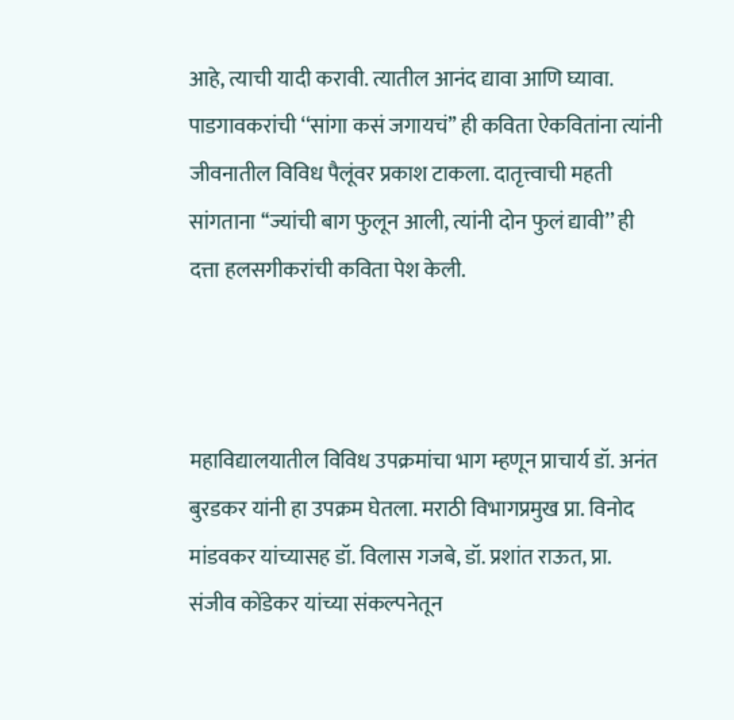आहे, त्याची यादी करावी. त्यातील आनंद द्यावा आणि घ्यावा. पाडगावकरांची ‘‘सांगा कसं जगायचं’’ ही कविता ऐकवितांना त्यांनी जीवनातील विविध पैलूंवर प्रकाश टाकला. दातृत्त्वाची महती सांगताना ‘‘ज्यांची बाग फुलून आली, त्यांनी दोन फुलं द्यावी’’ ही दत्ता हलसगीकरांची कविता पेश केली.



महाविद्यालयातील विविध उपक्रमांचा भाग म्हणून प्राचार्य डॉ. अनंत बुरडकर यांनी हा उपक्रम घेतला. मराठी विभागप्रमुख प्रा. विनोद मांडवकर यांच्यासह डॉ. विलास गजबे, डॉ. प्रशांत राऊत, प्रा. संजीव कोंडेकर यांच्या संकल्पनेतून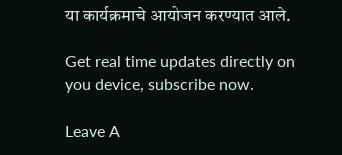या कार्यक्रमाचे आयोजन करण्यात आले.

Get real time updates directly on you device, subscribe now.

Leave A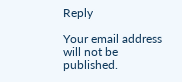Reply

Your email address will not be published.